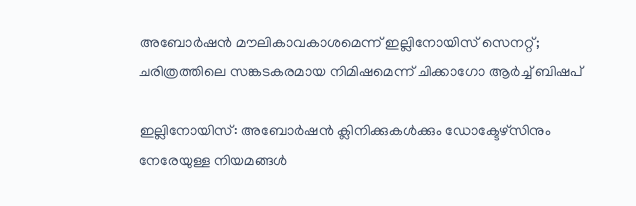അബോര്‍ഷന്‍ മൗലികാവകാശമെന്ന് ഇല്ലിനോയിസ് സെനറ്റ്; ചരിത്രത്തിലെ സങ്കടകരമായ നിമിഷമെന്ന് ചിക്കാഗോ ആര്‍ച്ച് ബിഷപ്

ഇല്ലിനോയിസ്: അബോര്‍ഷന്‍ ക്ലിനിക്കുകള്‍ക്കും ഡോക്ടേഴ്‌സിനും നേരേയുള്ള നിയമങ്ങള്‍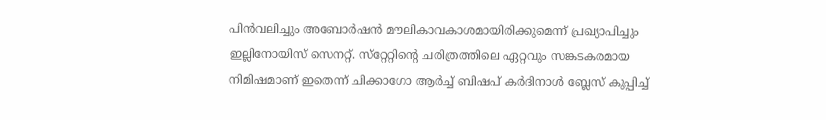പിന്‍വലിച്ചും അബോര്‍ഷന്‍ മൗലികാവകാശമായിരിക്കുമെന്ന് പ്രഖ്യാപിച്ചും ഇല്ലിനോയിസ് സെനറ്റ്. സ്‌റ്റേറ്റിന്റെ ചരിത്രത്തിലെ ഏറ്റവും സങ്കടകരമായ നിമിഷമാണ് ഇതെന്ന് ചിക്കാഗോ ആര്‍ച്ച് ബിഷപ് കര്‍ദിനാള്‍ ബ്ലേസ് കുപ്പിച്ച്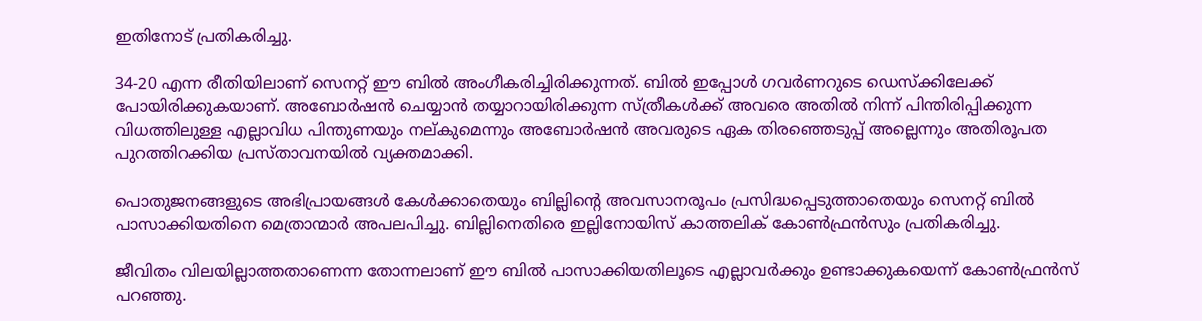ഇതിനോട് പ്രതികരിച്ചു.

34-20 എന്ന രീതിയിലാണ് സെനറ്റ് ഈ ബില്‍ അംഗീകരിച്ചിരിക്കുന്നത്. ബില്‍ ഇപ്പോള്‍ ഗവര്‍ണറുടെ ഡെസ്‌ക്കിലേക്ക് പോയിരിക്കുകയാണ്. അബോര്‍ഷന്‍ ചെയ്യാന്‍ തയ്യാറായിരിക്കുന്ന സ്ത്രീകള്‍ക്ക് അവരെ അതില്‍ നിന്ന് പിന്തിരിപ്പിക്കുന്ന വിധത്തിലുള്ള എല്ലാവിധ പിന്തുണയും നല്കുമെന്നും അബോര്‍ഷന്‍ അവരുടെ ഏക തിരഞ്ഞെടുപ്പ് അല്ലെന്നും അതിരൂപത പുറത്തിറക്കിയ പ്രസ്താവനയില്‍ വ്യക്തമാക്കി.

പൊതുജനങ്ങളുടെ അഭിപ്രായങ്ങള്‍ കേള്‍ക്കാതെയും ബില്ലിന്റെ അവസാനരൂപം പ്രസിദ്ധപ്പെടുത്താതെയും സെനറ്റ് ബില്‍ പാസാക്കിയതിനെ മെത്രാന്മാര്‍ അപലപിച്ചു. ബില്ലിനെതിരെ ഇല്ലിനോയിസ് കാത്തലിക് കോണ്‍ഫ്രന്‍സും പ്രതികരിച്ചു.

ജീവിതം വിലയില്ലാത്തതാണെന്ന തോന്നലാണ് ഈ ബില്‍ പാസാക്കിയതിലൂടെ എല്ലാവര്‍ക്കും ഉണ്ടാക്കുകയെന്ന് കോണ്‍ഫ്രന്‍സ് പറഞ്ഞു.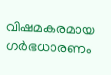വിഷമകരമായ ഗര്‍ഭധാരണം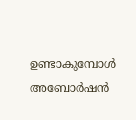ഉണ്ടാകുമ്പോള്‍ അബോര്‍ഷന്‍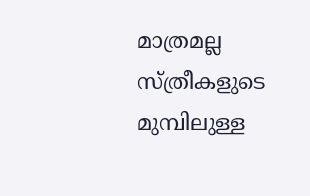മാത്രമല്ല സ്ത്രീകളുടെ മുമ്പിലുള്ള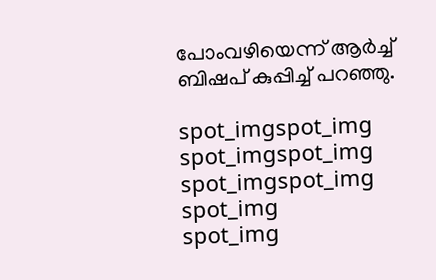പോംവഴിയെന്ന് ആര്‍ച്ച് ബിഷപ് കുപ്പിച്ച് പറഞ്ഞു.

spot_imgspot_img
spot_imgspot_img
spot_imgspot_img
spot_img
spot_img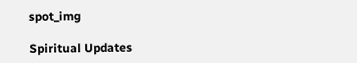spot_img

Spiritual Updates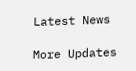Latest News

More Updates